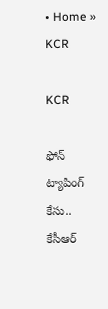• Home » KCR

KCR

ఫోన్ ట్యాపింగ్ కేసు.. కేసీఆర్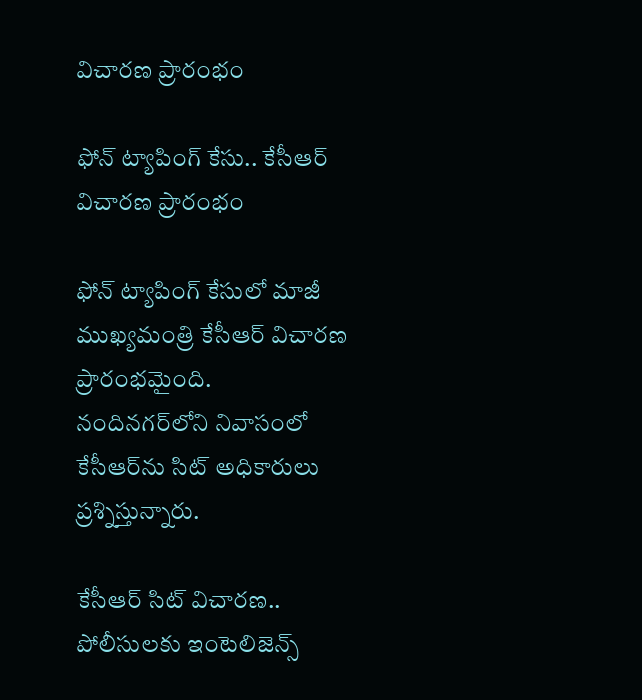విచారణ ప్రారంభం

ఫోన్ ట్యాపింగ్ కేసు.. కేసీఆర్ విచారణ ప్రారంభం

ఫోన్ ట్యాపింగ్ కేసులో మాజీ ముఖ్యమంత్రి కేసీఆర్ విచారణ ప్రారంభమైంది. నందినగర్‌లోని నివాసంలో కేసీఆర్‌ను సిట్‌ అధికారులు ప్రశ్నిస్తున్నారు.

కేసీఆర్ సిట్ విచారణ.. పోలీసులకు ఇంటెలిజెన్స్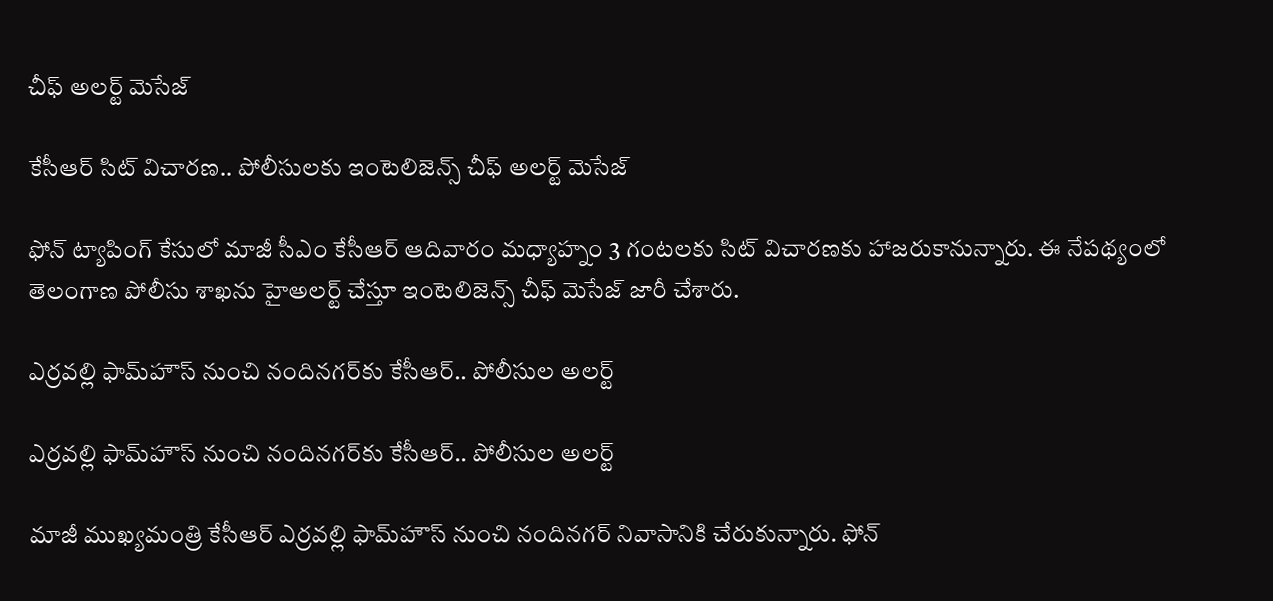చీఫ్ అలర్ట్ మెసేజ్

కేసీఆర్ సిట్ విచారణ.. పోలీసులకు ఇంటెలిజెన్స్ చీఫ్ అలర్ట్ మెసేజ్

ఫోన్ ట్యాపింగ్ కేసులో మాజీ సీఎం కేసీఆర్ ఆదివారం మధ్యాహ్నం 3 గంటలకు సిట్ విచారణకు హాజరుకానున్నారు. ఈ నేపథ్యంలో తెలంగాణ పోలీసు శాఖను హైఅలర్ట్ చేస్తూ ఇంటెలిజెన్స్ చీఫ్ మెసేజ్‌ జారీ చేశారు.

ఎర్రవల్లి ఫామ్‌హౌస్‌ నుంచి నందినగర్‌కు కేసీఆర్.. పోలీసుల అలర్ట్

ఎర్రవల్లి ఫామ్‌హౌస్‌ నుంచి నందినగర్‌కు కేసీఆర్.. పోలీసుల అలర్ట్

మాజీ ముఖ్యమంత్రి కేసీఆర్ ఎర్రవల్లి ఫామ్‌హౌస్ నుంచి నందినగర్ నివాసానికి చేరుకున్నారు. ఫోన్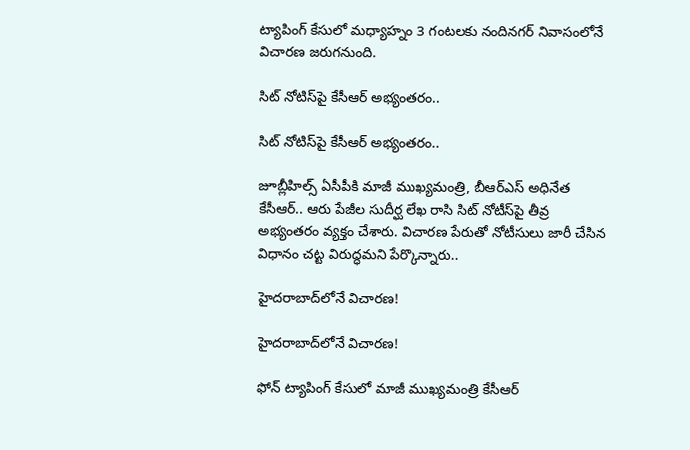ట్యాపింగ్ కేసులో మధ్యాహ్నం 3 గంటలకు నందినగర్ నివాసంలోనే విచారణ జరుగనుంది.

సిట్ నోటిస్‌పై కేసీఆర్ అభ్యంతరం..

సిట్ నోటిస్‌పై కేసీఆర్ అభ్యంతరం..

జూబ్లీహిల్స్ ఏసీపీకి మాజీ ముఖ్యమంత్రి, బీఆర్ఎస్ అధినేత కేసీఆర్.. ఆరు పేజీల సుదీర్ఘ లేఖ రాసి సిట్ నోటీస్‌పై తీవ్ర అభ్యంతరం వ్యక్తం చేశారు. విచారణ పేరుతో నోటీసులు జారీ చేసిన విధానం చట్ట విరుద్ధమని పేర్కొన్నారు..

హైదరాబాద్‌లోనే విచారణ!

హైదరాబాద్‌లోనే విచారణ!

ఫోన్‌ ట్యాపింగ్‌ కేసులో మాజీ ముఖ్యమంత్రి కేసీఆర్‌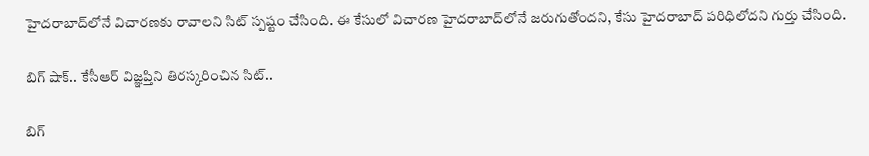హైదరాబాద్‌లోనే విచారణకు రావాలని సిట్‌ స్పష్టం చేసింది. ఈ కేసులో విచారణ హైదరాబాద్‌లోనే జరుగుతోందని, కేసు హైదరాబాద్‌ పరిధిలోదని గుర్తు చేసింది.

బిగ్ షాక్.. కేసీఆర్ విజ్ఞప్తిని తిరస్కరించిన సిట్‌..

బిగ్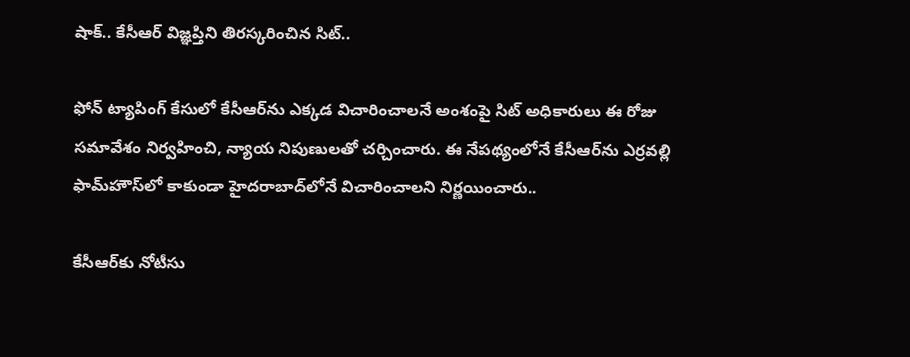షాక్.. కేసీఆర్ విజ్ఞప్తిని తిరస్కరించిన సిట్‌..

ఫోన్ ట్యాపింగ్ కేసులో కేసీఆ‌ర్‌ను ఎక్కడ విచారించాలనే అంశంపై సిట్ అధికారులు ఈ రోజు సమావేశం నిర్వహించి, న్యాయ నిపుణులతో చర్చించారు. ఈ నేపథ్యంలోనే కేసీఆర్‌ను ఎర్రవల్లి ఫామ్‌హౌస్‌లో కాకుండా హైదరాబాద్‌లోనే విచారించాలని నిర్ణయించారు..

కేసీఆర్‌కు నోటీసు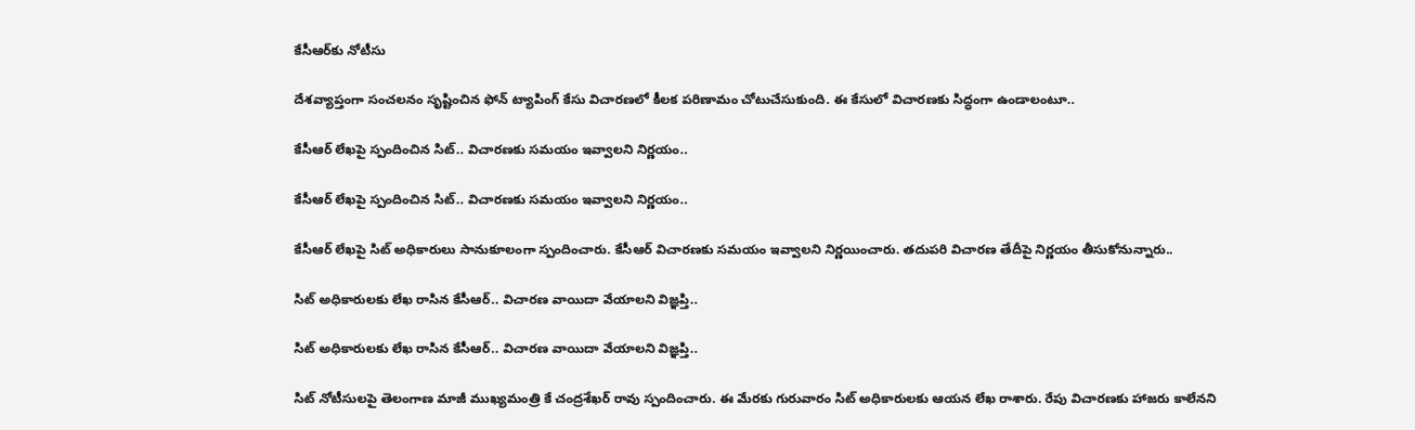కేసీఆర్‌కు నోటీసు

దేశవ్యాప్తంగా సంచలనం సృష్టించిన ఫోన్‌ ట్యాపింగ్‌ కేసు విచారణలో కీలక పరిణామం చోటుచేసుకుంది. ఈ కేసులో విచారణకు సిద్ధంగా ఉండాలంటూ..

కేసీఆర్ లేఖపై స్పందించిన సిట్‌.. విచారణకు సమయం ఇవ్వాలని నిర్ణయం..

కేసీఆర్ లేఖపై స్పందించిన సిట్‌.. విచారణకు సమయం ఇవ్వాలని నిర్ణయం..

కేసీఆర్ లేఖపై సిట్ అధికారులు సానుకూలంగా స్పందించారు. కేసీఆర్‌ విచారణకు సమయం ఇవ్వాలని నిర్ణయించారు. తదుపరి విచారణ తేదీపై నిర్ణయం తీసుకోనున్నారు..

సిట్ అధికారులకు లేఖ రాసిన కేసీఆర్.. విచారణ వాయిదా వేయాలని విజ్ఞప్తి..

సిట్ అధికారులకు లేఖ రాసిన కేసీఆర్.. విచారణ వాయిదా వేయాలని విజ్ఞప్తి..

సిట్ నోటీసులపై తెలంగాణ మాజీ ముఖ్యమంత్రి కే చంద్రశేఖర్ రావు స్పందించారు. ఈ మేరకు గురువారం సిట్ అధికారులకు ఆయన లేఖ రాశారు. రేపు విచారణకు హాజరు కాలేనని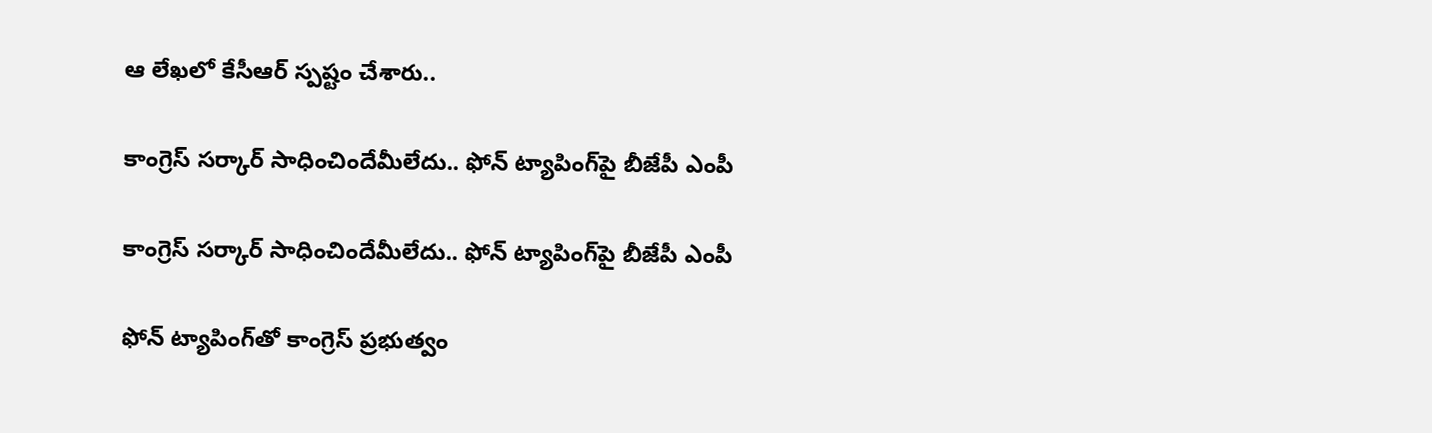ఆ లేఖలో కేసీఆర్ స్పష్టం చేశారు..

కాంగ్రెస్ సర్కార్ సాధించిందేమీలేదు.. ఫోన్ ట్యాపింగ్‌పై బీజేపీ ఎంపీ

కాంగ్రెస్ సర్కార్ సాధించిందేమీలేదు.. ఫోన్ ట్యాపింగ్‌పై బీజేపీ ఎంపీ

ఫోన్ ట్యాపింగ్‌తో కాంగ్రెస్ ప్రభుత్వం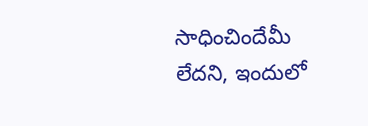సాధించిందేమీ లేదని, ఇందులో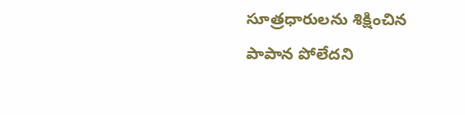సూత్రధారులను శిక్షించిన పాపాన పోలేదని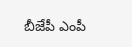బీజేపీ ఎంపీ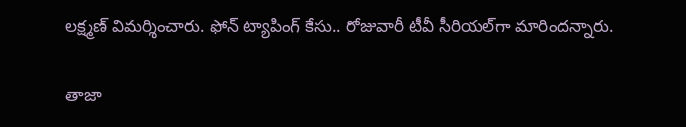లక్ష్మణ్ విమర్శించారు. ఫోన్ ట్యాపింగ్ కేసు.. రోజువారీ టీవీ సీరియల్‌గా మారిందన్నారు.

తాజా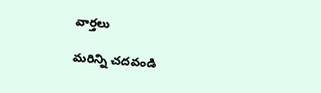వార్తలు

మరిన్ని చదవండి